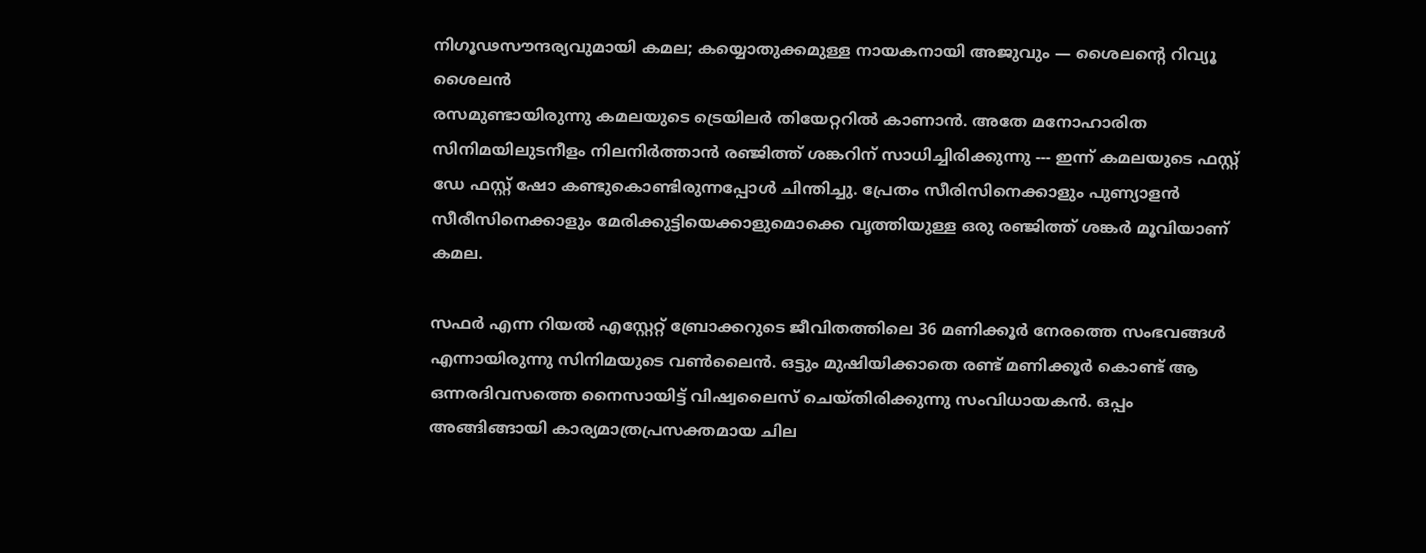നിഗൂഢസൗന്ദര്യവുമായി കമല; കയ്യൊതുക്കമുള്ള നായകനായി അജുവും — ശൈലന്റെ റിവ്യൂ
ശൈലൻ
രസമുണ്ടായിരുന്നു കമലയുടെ ട്രെയിലർ തിയേറ്ററിൽ കാണാൻ. അതേ മനോഹാരിത സിനിമയിലുടനീളം നിലനിർത്താൻ രഞ്ജിത്ത് ശങ്കറിന് സാധിച്ചിരിക്കുന്നു --- ഇന്ന് കമലയുടെ ഫസ്റ്റ് ഡേ ഫസ്റ്റ് ഷോ കണ്ടുകൊണ്ടിരുന്നപ്പോൾ ചിന്തിച്ചു. പ്രേതം സീരിസിനെക്കാളും പുണ്യാളൻ സീരീസിനെക്കാളും മേരിക്കുട്ടിയെക്കാളുമൊക്കെ വൃത്തിയുള്ള ഒരു രഞ്ജിത്ത് ശങ്കർ മൂവിയാണ് കമല.

സഫർ എന്ന റിയൽ എസ്റ്റേറ്റ് ബ്രോക്കറുടെ ജീവിതത്തിലെ 36 മണിക്കൂർ നേരത്തെ സംഭവങ്ങൾ എന്നായിരുന്നു സിനിമയുടെ വൺലൈൻ. ഒട്ടും മുഷിയിക്കാതെ രണ്ട് മണിക്കൂർ കൊണ്ട് ആ ഒന്നരദിവസത്തെ നൈസായിട്ട് വിഷ്വലൈസ് ചെയ്തിരിക്കുന്നു സംവിധായകൻ. ഒപ്പം അങ്ങിങ്ങായി കാര്യമാത്രപ്രസക്തമായ ചില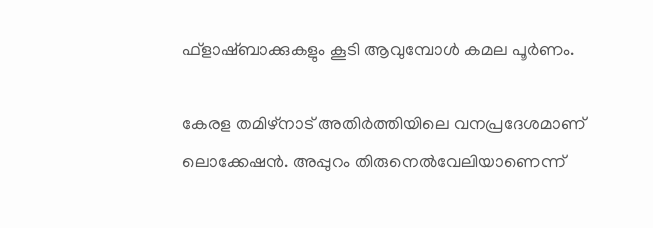ഫ്ളാഷ്ബാക്കുകളും കൂടി ആവുമ്പോൾ കമല പൂർണം.

കേരള തമിഴ്നാട് അതിർത്തിയിലെ വനപ്രദേശമാണ് ലൊക്കേഷൻ. അപ്പുറം തിരുനെൽവേലിയാണെന്ന്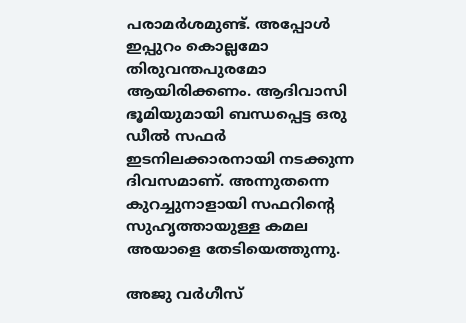പരാമർശമുണ്ട്. അപ്പോൾ ഇപ്പുറം കൊല്ലമോ തിരുവന്തപുരമോ ആയിരിക്കണം. ആദിവാസി ഭൂമിയുമായി ബന്ധപ്പെട്ട ഒരു ഡീൽ സഫർ ഇടനിലക്കാരനായി നടക്കുന്ന ദിവസമാണ്. അന്നുതന്നെ കുറച്ചുനാളായി സഫറിന്റെ സുഹൃത്തായുള്ള കമല അയാളെ തേടിയെത്തുന്നു.

അജു വർഗീസ്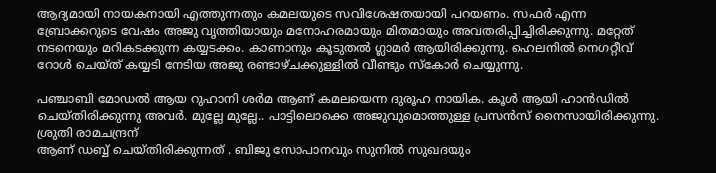ആദ്യമായി നായകനായി എത്തുന്നതും കമലയുടെ സവിശേഷതയായി പറയണം. സഫർ എന്ന ബ്രോക്കറുടെ വേഷം അജു വൃത്തിയായും മനോഹരമായും മിതമായും അവതരിപ്പിച്ചിരിക്കുന്നു. മറ്റേത് നടനെയും മറികടക്കുന്ന കയ്യടക്കം. കാണാനും കൂടുതൽ ഗ്ലാമർ ആയിരിക്കുന്നു. ഹെലനിൽ നെഗറ്റീവ് റോൾ ചെയ്ത് കയ്യടി നേടിയ അജു രണ്ടാഴ്ചക്കുള്ളിൽ വീണ്ടും സ്കോർ ചെയ്യുന്നു.

പഞ്ചാബി മോഡൽ ആയ റുഹാനി ശർമ ആണ് കമലയെന്ന ദുരൂഹ നായിക. കൂൾ ആയി ഹാൻഡിൽ ചെയ്തിരിക്കുന്നു അവർ. മുല്ലേ മുല്ലേ.. പാട്ടിലൊക്കെ അജുവുമൊത്തുള്ള പ്രസൻസ് നൈസായിരിക്കുന്നു. ശ്രുതി രാമചന്ദ്രന്
ആണ് ഡബ്ബ് ചെയ്തിരിക്കുന്നത് . ബിജു സോപാനവും സുനിൽ സുഖദയും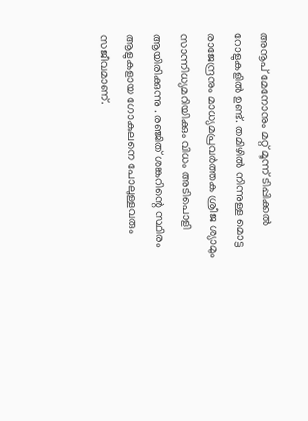അനൂപ് മേനോനും മറ്റ് മൂന്ന് ടിപ്പിക്കൽ റോളുകളിൽ ഉണ്ട്. തമിഴിൽ നിന്നുള്ള മൊട്ട രാജേന്ദ്രനും മാധ്യമപ്രവർത്തക ശ്രീജ ശ്യാമും സാന്നിധ്യമറിയിക്കും വിധം അടിപൊളി ആയിരിക്കുന്നു . രഞ്ജിത് ശങ്കറിന്റെ സ്ഥിരം ആളുകളായ ഗോകുലനെ പോലുള്ളവരും സജീവമാണ്.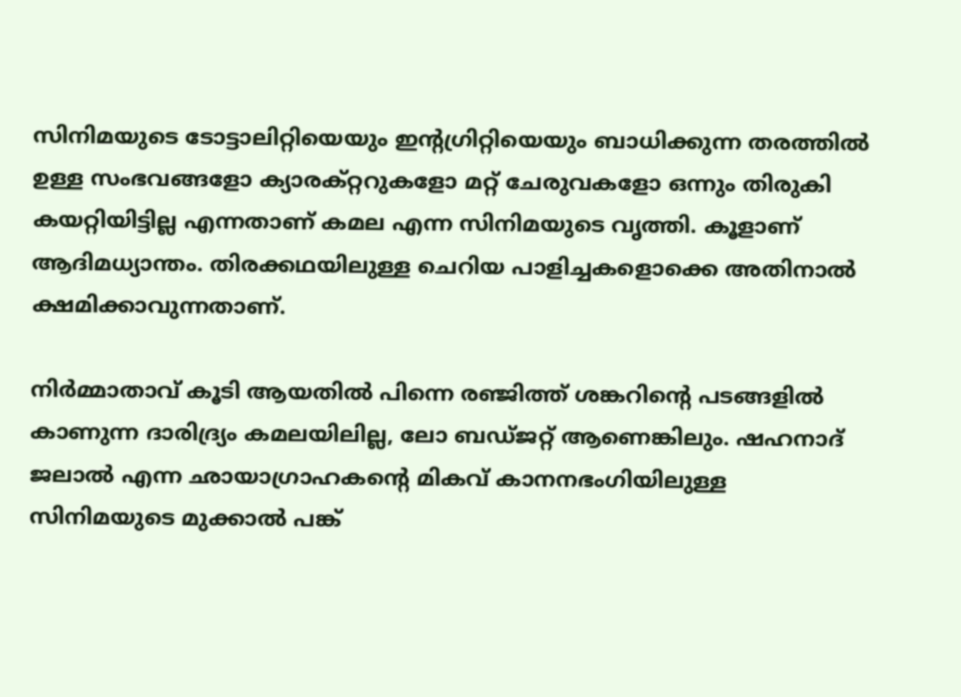സിനിമയുടെ ടോട്ടാലിറ്റിയെയും ഇന്റഗ്രിറ്റിയെയും ബാധിക്കുന്ന തരത്തിൽ ഉള്ള സംഭവങ്ങളോ ക്യാരക്റ്ററുകളോ മറ്റ് ചേരുവകളോ ഒന്നും തിരുകി കയറ്റിയിട്ടില്ല എന്നതാണ് കമല എന്ന സിനിമയുടെ വൃത്തി. കൂളാണ് ആദിമധ്യാന്തം. തിരക്കഥയിലുള്ള ചെറിയ പാളിച്ചകളൊക്കെ അതിനാൽ ക്ഷമിക്കാവുന്നതാണ്.

നിർമ്മാതാവ് കൂടി ആയതിൽ പിന്നെ രഞ്ജിത്ത് ശങ്കറിന്റെ പടങ്ങളിൽ കാണുന്ന ദാരിദ്ര്യം കമലയിലില്ല, ലോ ബഡ്ജറ്റ് ആണെങ്കിലും. ഷഹനാദ് ജലാൽ എന്ന ഛായാഗ്രാഹകന്റെ മികവ് കാനനഭംഗിയിലുള്ള സിനിമയുടെ മുക്കാൽ പങ്ക്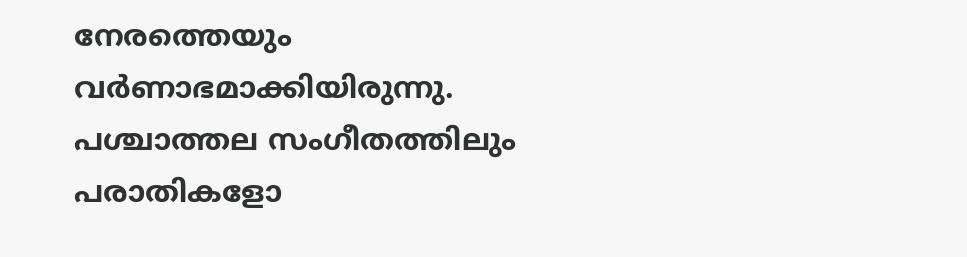നേരത്തെയും വർണാഭമാക്കിയിരുന്നു. പശ്ചാത്തല സംഗീതത്തിലും പരാതികളോ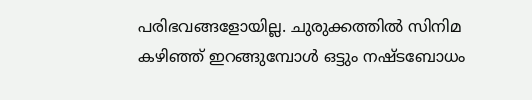പരിഭവങ്ങളോയില്ല. ചുരുക്കത്തിൽ സിനിമ കഴിഞ്ഞ് ഇറങ്ങുമ്പോൾ ഒട്ടും നഷ്ടബോധം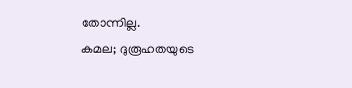തോന്നില്ല.
കമല; ദുരൂഹതയുടെ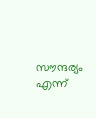സൗന്ദര്യം എന്ന്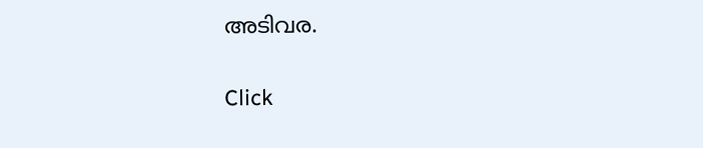അടിവര.


Click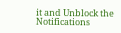it and Unblock the Notifications